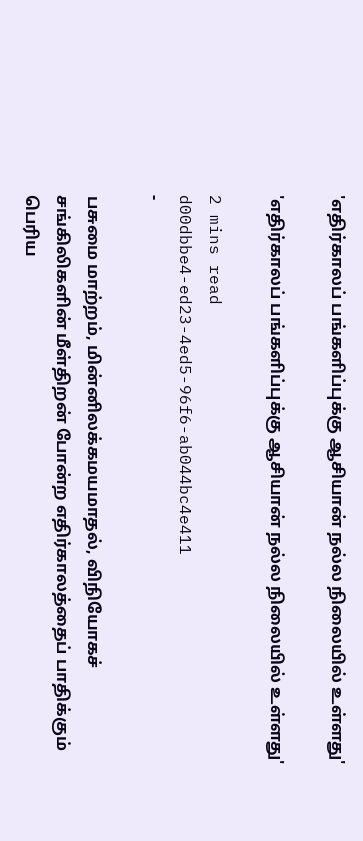'எதிர்காலப் பங்களிப்புக்கு ஆசியான் நல்ல நிலையில் உள்ளது'

'எதிர்காலப் பங்களிப்புக்கு ஆசியான் நல்ல நிலையில் உள்ளது'

2 mins read
d00dbbe4-ed23-4ed5-96f6-ab044bc4e411
-

பசுமை மாற்றம், மின்னிலக்கமயமாதல், விநியோகச் சங்கிலிகளின் மீள்திறன் போன்ற எதிர்காலத்தைப் பாதிக்கும் பெரிய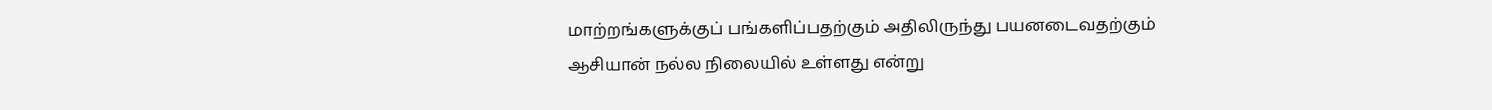மாற்றங்களுக்குப் பங்களிப்பதற்கும் அதிலிருந்து பயனடைவதற்கும் ஆசியான் நல்ல நிலையில் உள்ளது என்று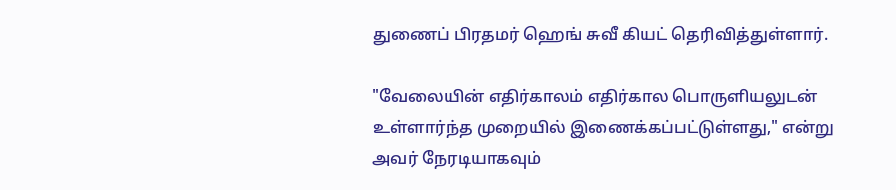துணைப் பிரதமர் ஹெங் சுவீ கியட் தெரிவித்துள்ளார்.

"வேலையின் எதிர்காலம் எதிர்கால பொருளியலுடன் உள்ளார்ந்த முறையில் இணைக்கப்பட்டுள்ளது," என்று அவர் நேரடியாகவும்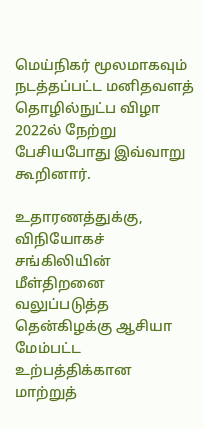மெய்நிகர் மூலமாகவும் நடத்தப்பட்ட மனிதவளத் தொழில்நுட்ப விழா 2022ல் நேற்று பேசியபோது இவ்வாறு கூறினார்.

உதாரணத்துக்கு, விநியோகச் சங்கிலியின் மீள்திறனை வலுப்படுத்த தென்கிழக்கு ஆசியா மேம்பட்ட உற்பத்திக்கான மாற்றுத்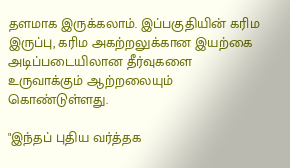தளமாக இருக்கலாம். இப்பகுதியின் கரிம இருப்பு, கரிம அகற்றலுக்கான இயற்கை அடிப்படையிலான தீர்வுகளை உருவாக்கும் ஆற்றலையும் கொண்டுள்ளது.

"இந்தப் புதிய வர்த்தக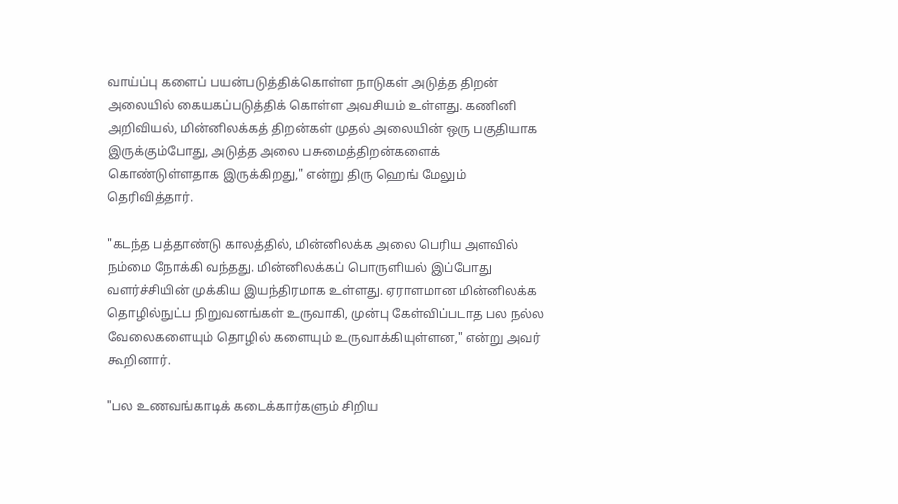வாய்ப்பு களைப் பயன்படுத்திக்கொள்ள நாடுகள் அடுத்த திறன் அலையில் கையகப்படுத்திக் கொள்ள அவசியம் உள்ளது. கணினி அறிவியல், மின்னிலக்கத் திறன்கள் முதல் அலையின் ஒரு பகுதியாக இருக்கும்போது, அடுத்த அலை பசுமைத்திறன்களைக் கொண்டுள்ளதாக இருக்கிறது," என்று திரு ஹெங் மேலும் தெரிவித்தார்.

"கடந்த பத்தாண்டு காலத்தில், மின்னிலக்க அலை பெரிய அளவில் நம்மை நோக்கி வந்தது. மின்னிலக்கப் பொருளியல் இப்போது வளர்ச்சியின் முக்கிய இயந்திரமாக உள்ளது. ஏராளமான மின்னிலக்க தொழில்நுட்ப நிறுவனங்கள் உருவாகி, முன்பு கேள்விப்படாத பல நல்ல வேலைகளையும் தொழில் களையும் உருவாக்கியுள்ளன," என்று அவர் கூறினார்.

"பல உணவங்காடிக் கடைக்கார்களும் சிறிய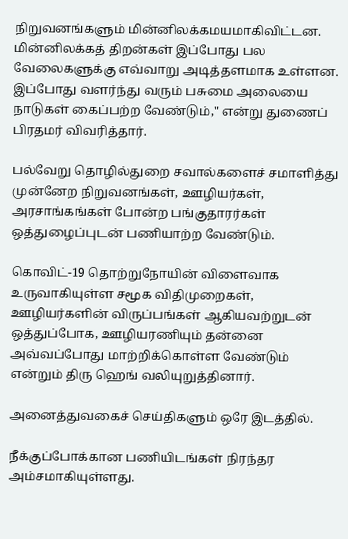நிறுவனங்களும் மின்னிலக்கமயமாகிவிட்டன. மின்னிலக்கத் திறன்கள் இப்போது பல வேலைகளுக்கு எவ்வாறு அடித்தளமாக உள்ளன. இப்போது வளர்ந்து வரும் பசுமை அலையை நாடுகள் கைப்பற்ற வேண்டும்," என்று துணைப் பிரதமர் விவரித்தார்.

பல்வேறு தொழில்துறை சவால்களைச் சமாளித்து முன்னேற நிறுவனங்கள், ஊழியர்கள், அரசாங்கங்கள் போன்ற பங்குதாரர்கள் ஒத்துழைப்புடன் பணியாற்ற வேண்டும்.

கொவிட்-19 தொற்றுநோயின் விளைவாக உருவாகியுள்ள சமூக விதிமுறைகள், ஊழியர்களின் விருப்பங்கள் ஆகியவற்றுடன் ஒத்துப்போக, ஊழியரணியும் தன்னை அவ்வப்போது மாற்றிக்கொள்ள வேண்டும் என்றும் திரு ஹெங் வலியுறுத்தினார்.

அனைத்துவகைச் செய்திகளும் ஒரே இடத்தில்.

நீக்குப்போக்கான பணியிடங்கள் நிரந்தர அம்சமாகியுள்ளது.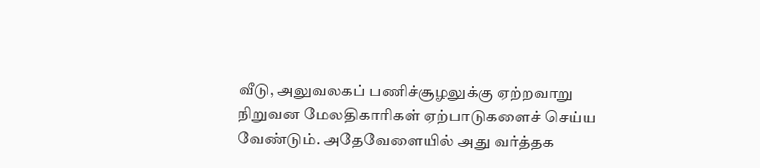வீடு, அலுவலகப் பணிச்சூழலுக்கு ஏற்றவாறு நிறுவன மேலதிகாரிகள் ஏற்பாடுகளைச் செய்ய வேண்டும். அதேவேளையில் அது வர்த்தக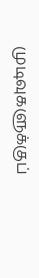முடிவுகளுக்குப்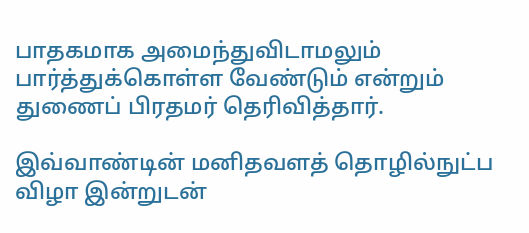பாதகமாக அமைந்துவிடாமலும் பார்த்துக்கொள்ள வேண்டும் என்றும் துணைப் பிரதமர் தெரிவித்தார்.

இவ்வாண்டின் மனிதவளத் தொழில்நுட்ப விழா இன்றுடன்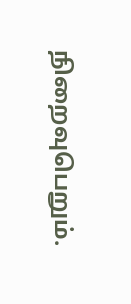நிறைவுபெறும்.